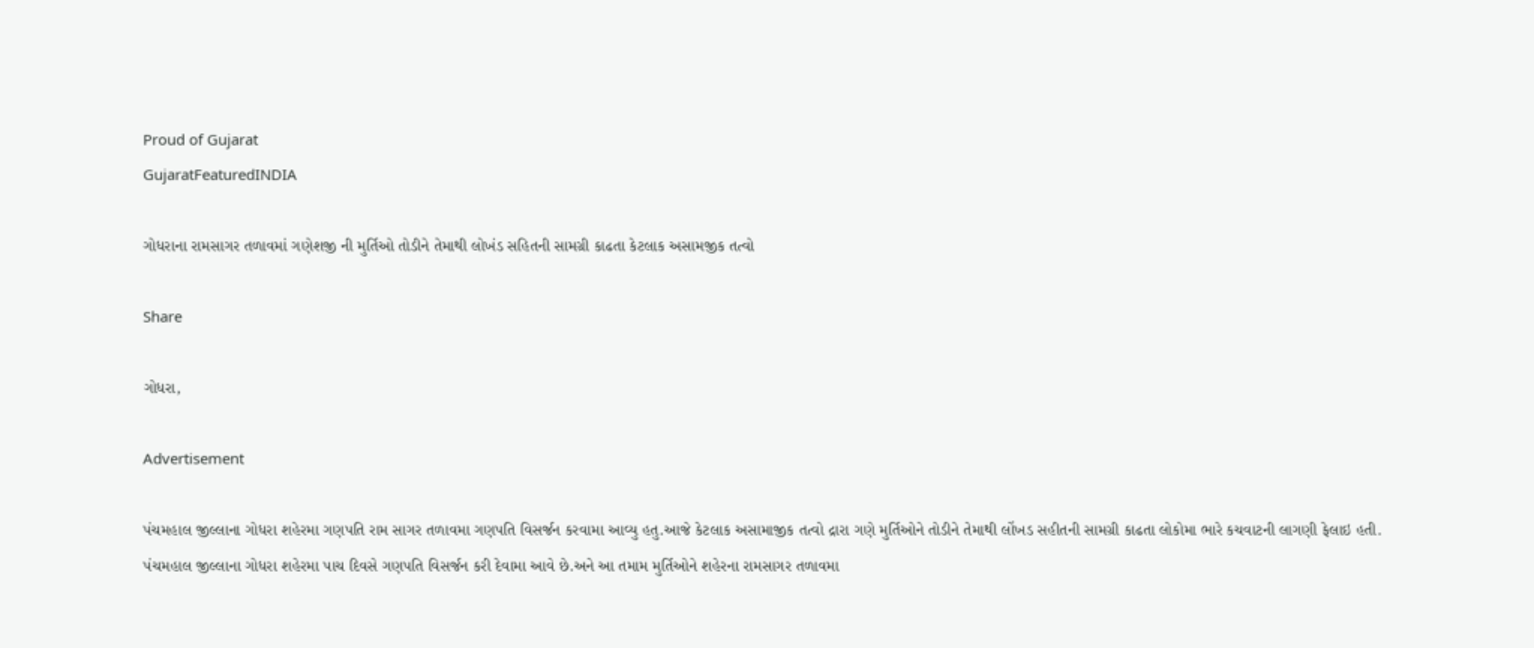Proud of Gujarat
GujaratFeaturedINDIA

ગોધરાના રામસાગર તળાવમાં ગણેશજી ની મુર્તિઓ તોડીને તેમાથી લોખંડ સહિતની સામગ્રી કાઢતા કેટલાક અસામજીક તત્વો

Share

ગોધરા,

Advertisement

પંચમહાલ જીલ્લાના ગોધરા શહેરમા ગણપતિ રામ સાગર તળાવમા ગણપતિ વિસર્જન કરવામા આવ્યુ હતુ.આજે કેટલાક અસામાજીક તત્વો દ્રારા ગણે મુર્તિઓને તોડીને તેમાથી લોંખડ સહીતની સામગ્રી કાઢતા લોકોમા ભારે કચવાટની લાગણી ફેલાઇ હતી.
પંચમહાલ જીલ્લાના ગોધરા શહેરમા પાચ દિવસે ગણપતિ વિસર્જન કરી દેવામા આવે છે.અને આ તમામ મુર્તિઓને શહેરના રામસાગર તળાવમા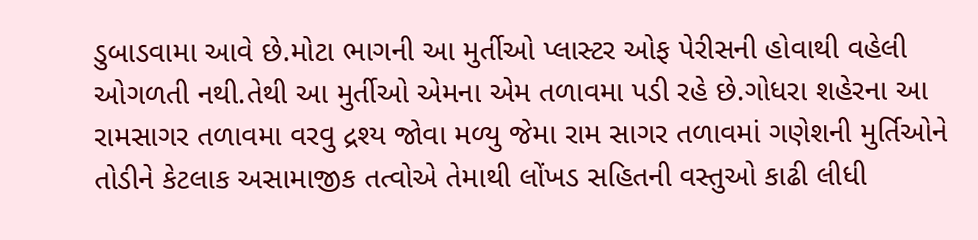ડુબાડવામા આવે છે.મોટા ભાગની આ મુર્તીઓ પ્લાસ્ટર ઓફ પેરીસની હોવાથી વહેલી ઓગળતી નથી.તેથી આ મુર્તીઓ એમના એમ તળાવમા પડી રહે છે.ગોધરા શહેરના આ રામસાગર તળાવમા વરવુ દ્રશ્ય જોવા મળ્યુ જેમા રામ સાગર તળાવમાં ગણેશની મુર્તિઓને તોડીને કેટલાક અસામાજીક તત્વોએ તેમાથી લોંખડ સહિતની વસ્તુઓ કાઢી લીધી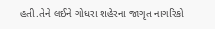હતી.તેને લઈને ગોધરા શહેરના જાગૃત નાગરિકો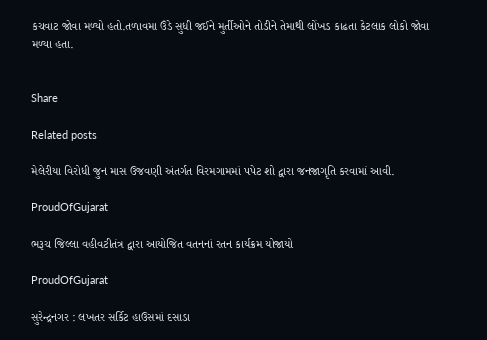કચવાટ જોવા મળ્યો હતો.તળાવમા ઉંડે સુધી જઈને મુર્તીઓને તોડીને તેમાથી લોંખડ કાઢતા કેટલાક લોકો જોવા મળ્યા હતા.


Share

Related posts

મેલેરીયા વિરોધી જુન માસ ઉજવણી અંતર્ગત વિરમગામમાં પપેટ શો દ્વારા જનજાગૃતિ કરવામાં આવી.

ProudOfGujarat

ભરૂચ જિલ્લા વહીવટીતંત્ર દ્વારા આયોજિત વતનનાં રતન કાર્યક્રમ યોજાયો

ProudOfGujarat

સુરેન્દ્રનગર : લખતર સર્કિટ હાઉસમાં દસાડા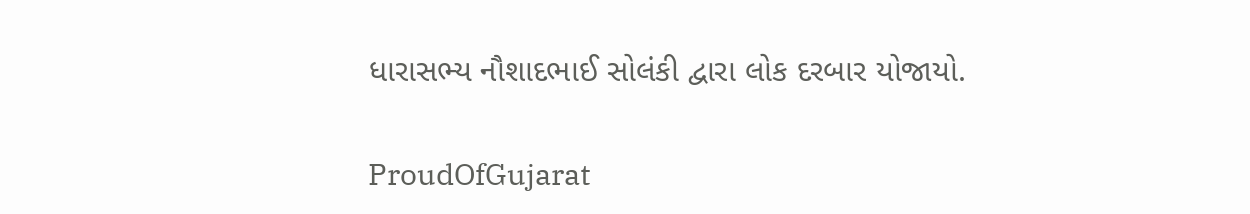ધારાસભ્ય નૌશાદભાઈ સોલંકી દ્વારા લોક દરબાર યોજાયો.

ProudOfGujarat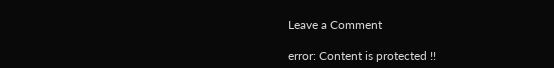Leave a Comment

error: Content is protected !!